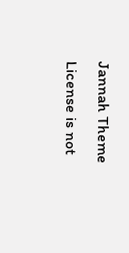Jannah Theme License is not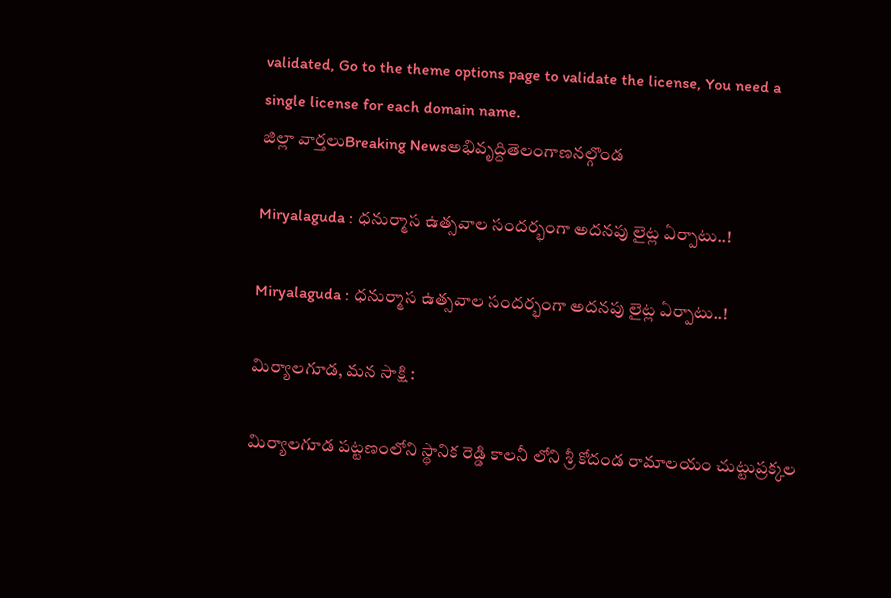validated, Go to the theme options page to validate the license, You need a single license for each domain name.
జిల్లా వార్తలుBreaking Newsఅభివృద్దితెలంగాణనల్గొండ

Miryalaguda : ధనుర్మాస ఉత్సవాల సందర్భంగా అదనపు లైట్ల ఏర్పాటు..!

Miryalaguda : ధనుర్మాస ఉత్సవాల సందర్భంగా అదనపు లైట్ల ఏర్పాటు..!

మిర్యాలగూడ, మన సాక్షి :

మిర్యాలగూడ పట్టణంలోని స్థానిక రెడ్డి కాలనీ లోని శ్రీ కోదండ రామాలయం చుట్టుప్రక్కల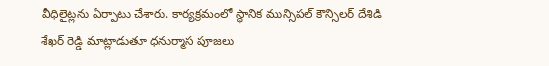వీధిలైట్లను ఏర్పాటు చేశారు. కార్యక్రమంలో స్థానిక మున్సిపల్ కౌన్సిలర్ దేశిడి శేఖర్ రెడ్డి మాట్లాడుతూ ధనుర్మాస పూజలు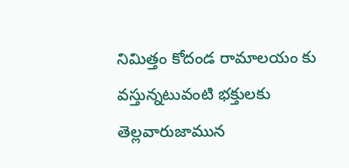నిమిత్తం కోదండ రామాలయం కు వస్తున్నటువంటి భక్తులకు తెల్లవారుజామున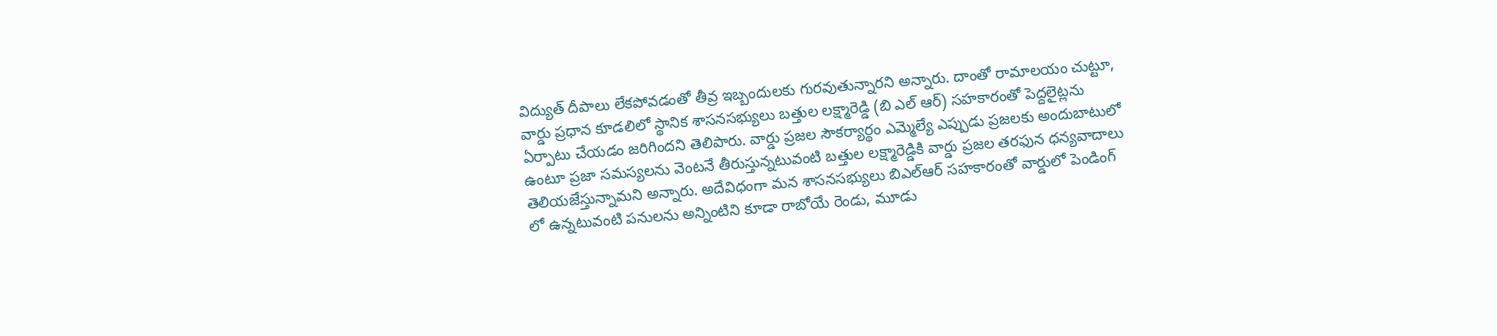విద్యుత్ దీపాలు లేకపోవడంతో తీవ్ర ఇబ్బందులకు గురవుతున్నారని అన్నారు. దాంతో రామాలయం చుట్టూ, వార్డు ప్రధాన కూడలిలో స్థానిక శాసనసభ్యులు బత్తుల లక్ష్మారెడ్డి (బి ఎల్ ఆర్) సహకారంతో పెద్దలైట్లను ఏర్పాటు చేయడం జరిగిందని తెలిపారు. వార్డు ప్రజల సౌకర్యార్థం ఎమ్మెల్యే ఎప్పుడు ప్రజలకు అందుబాటులో ఉంటూ ప్రజా సమస్యలను వెంటనే తీరుస్తున్నటువంటి బత్తుల లక్ష్మారెడ్డికి వార్డు ప్రజల తరఫున ధన్యవాదాలు తెలియజేస్తున్నామని అన్నారు. అదేవిధంగా మన శాసనసభ్యులు బిఎల్ఆర్ సహకారంతో వార్డులో పెండింగ్ లో ఉన్నటువంటి పనులను అన్నింటిని కూడా రాబోయే రెండు, మూడు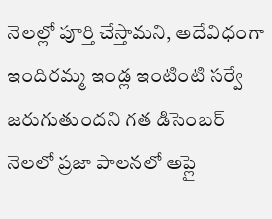నెలల్లో పూర్తి చేస్తామని, అదేవిధంగా ఇందిరమ్మ ఇండ్ల ఇంటింటి సర్వే జరుగుతుందని గత డిసెంబర్ నెలలో ప్రజా పాలనలో అప్లై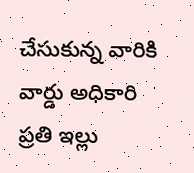చేసుకున్న వారికి వార్డు అధికారి ప్రతి ఇల్లు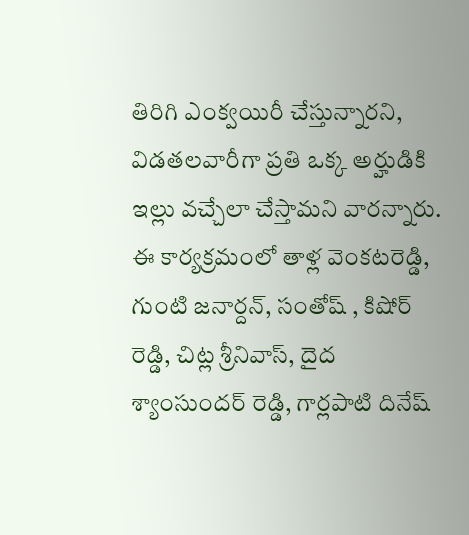తిరిగి ఎంక్వయిరీ చేస్తున్నారని, విడతలవారీగా ప్రతి ఒక్క అర్హుడికి ఇల్లు వచ్చేలా చేస్తామని వారన్నారు.
ఈ కార్యక్రమంలో తాళ్ల వెంకటరెడ్డి, గుంటి జనార్దన్, సంతోష్ , కిషోర్ రెడ్డి, చిట్ల శ్రీనివాస్, దైద శ్యాంసుందర్ రెడ్డి, గార్లపాటి దినేష్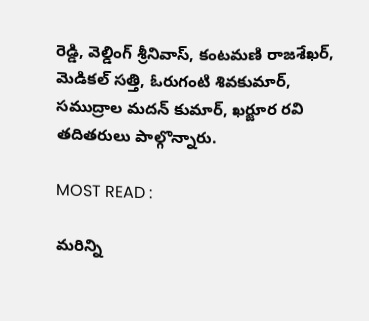రెడ్డి, వెల్డింగ్ శ్రీనివాస్, కంటమణి రాజశేఖర్, మెడికల్ సత్తి, ఓరుగంటి శివకుమార్, సముద్రాల మదన్ కుమార్, ఖర్జూర రవి తదితరులు పాల్గొన్నారు.

MOST READ :

మరిన్ని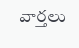వార్తలు